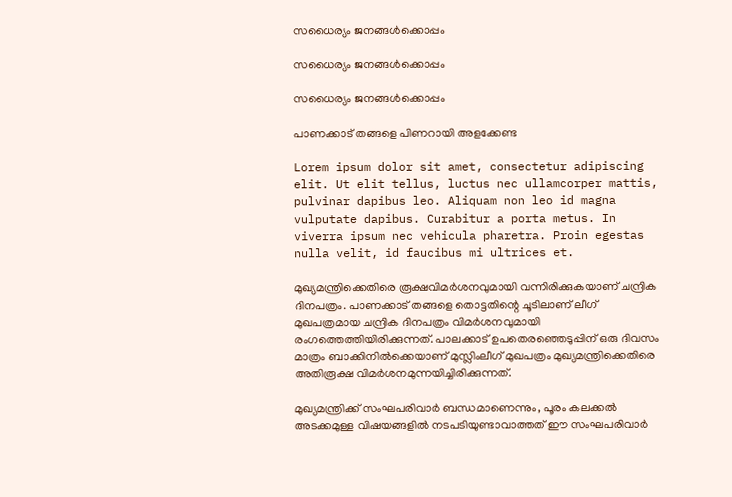സധൈര്യം ജനങ്ങൾക്കൊപ്പം

സധൈര്യം ജനങ്ങൾക്കൊപ്പം

സധൈര്യം ജനങ്ങൾക്കൊപ്പം

പാണക്കാട് തങ്ങളെ പിണറായി അളക്കേണ്ട

Lorem ipsum dolor sit amet, consectetur adipiscing elit. Ut elit tellus, luctus nec ullamcorper mattis, pulvinar dapibus leo. Aliquam non leo id magna vulputate dapibus. Curabitur a porta metus. In viverra ipsum nec vehicula pharetra. Proin egestas nulla velit, id faucibus mi ultrices et.

മുഖ്യമന്ത്രിക്കെതിരെ രൂക്ഷവിമര്‍ശനവുമായി വന്നിരിക്കുകയാണ് ചന്ദ്രിക ദിനപത്രം. പാണക്കാട് തങ്ങളെ തൊട്ടതിന്റെ ചൂടിലാണ് ലീഗ് മുഖപത്രമായ ചന്ദ്രിക ദിനപത്രം വിമര്‍ശനവുമായി രംഗത്തെത്തിയിരിക്കുന്നത്. പാലക്കാട് ഉപതെരഞ്ഞെടുപ്പിന് ഒരു ദിവസം മാത്രം ബാക്കിനില്‍ക്കെയാണ് മുസ്ലിംലീഗ് മുഖപത്രം മുഖ്യമന്ത്രിക്കെതിരെ അതിരൂക്ഷ വിമര്‍ശനമുന്നയിച്ചിരിക്കുന്നത്.

മുഖ്യമന്ത്രിക്ക് സംഘപരിവാര്‍ ബന്ധമാണെന്നും, പൂരം കലക്കല്‍ അടക്കമുള്ള വിഷയങ്ങളില്‍ നടപടിയുണ്ടാവാത്തത് ഈ സംഘപരിവാര്‍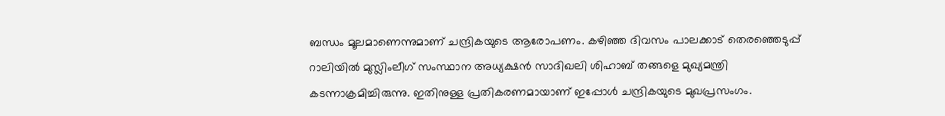ബന്ധം മൂലമാണെന്നുമാണ് ചന്ദ്രികയുടെ ആരോപണം. കഴിഞ്ഞ ദിവസം പാലക്കാട് തെരഞ്ഞെടുപ്പ് റാലിയില്‍ മുസ്ലിംലീഗ് സംസ്ഥാന അധ്യക്ഷന്‍ സാദിഖലി ശിഹാബ് തങ്ങളെ മുഖ്യമന്ത്രി കടന്നാക്രമിച്ചിരുന്നു. ഇതിനുള്ള പ്രതികരണമായാണ് ഇപ്പോള്‍ ചന്ദ്രികയുടെ മുഖപ്രസംഗം.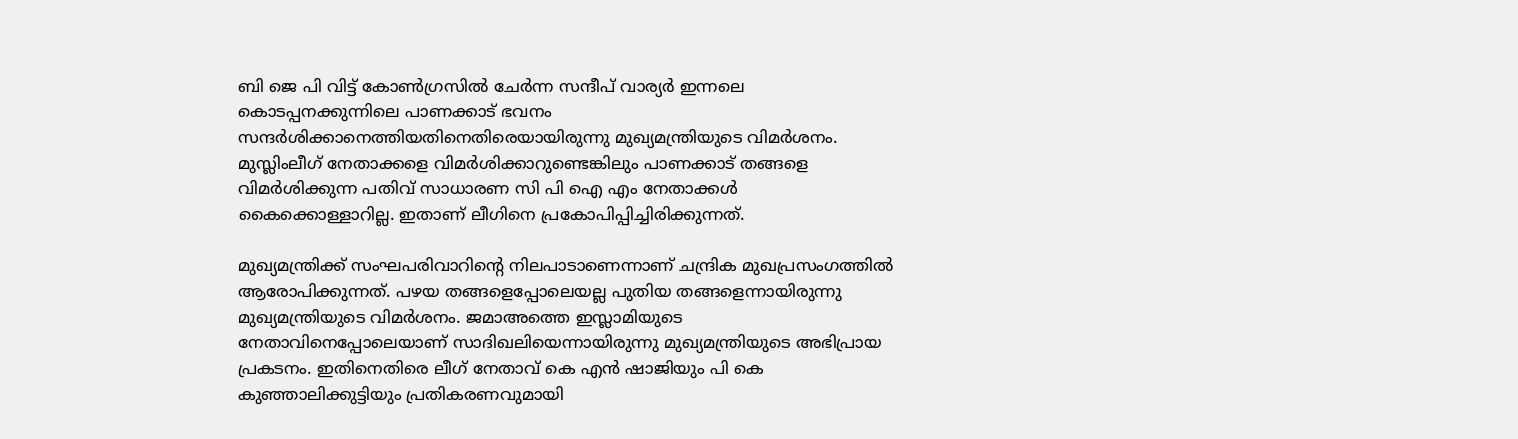ബി ജെ പി വിട്ട് കോണ്‍ഗ്രസില്‍ ചേര്‍ന്ന സന്ദീപ് വാര്യര്‍ ഇന്നലെ കൊടപ്പനക്കുന്നിലെ പാണക്കാട് ഭവനം സന്ദര്‍ശിക്കാനെത്തിയതിനെതിരെയായിരുന്നു മുഖ്യമന്ത്രിയുടെ വിമര്‍ശനം. മുസ്ലിംലീഗ് നേതാക്കളെ വിമര്‍ശിക്കാറുണ്ടെങ്കിലും പാണക്കാട് തങ്ങളെ വിമര്‍ശിക്കുന്ന പതിവ് സാധാരണ സി പി ഐ എം നേതാക്കള്‍ കൈക്കൊള്ളാറില്ല. ഇതാണ് ലീഗിനെ പ്രകോപിപ്പിച്ചിരിക്കുന്നത്.

മുഖ്യമന്ത്രിക്ക് സംഘപരിവാറിന്റെ നിലപാടാണെന്നാണ് ചന്ദ്രിക മുഖപ്രസംഗത്തില്‍ ആരോപിക്കുന്നത്. പഴയ തങ്ങളെപ്പോലെയല്ല പുതിയ തങ്ങളെന്നായിരുന്നു മുഖ്യമന്ത്രിയുടെ വിമര്‍ശനം. ജമാഅത്തെ ഇസ്ലാമിയുടെ നേതാവിനെപ്പോലെയാണ് സാദിഖലിയെന്നായിരുന്നു മുഖ്യമന്ത്രിയുടെ അഭിപ്രായ പ്രകടനം. ഇതിനെതിരെ ലീഗ് നേതാവ് കെ എന്‍ ഷാജിയും പി കെ കുഞ്ഞാലിക്കുട്ടിയും പ്രതികരണവുമായി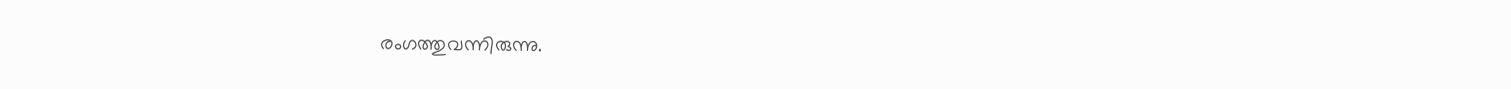രംഗത്തുവന്നിരുന്നു.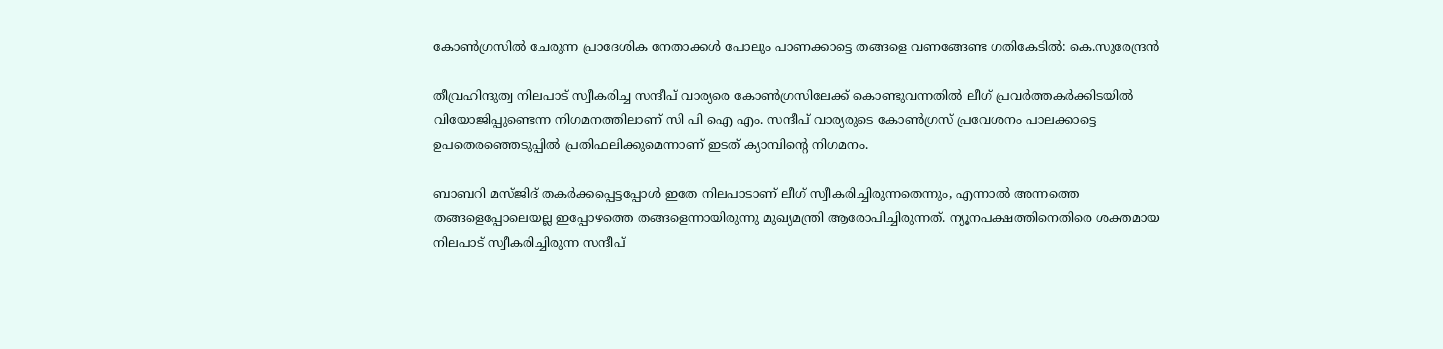കോൺഗ്രസിൽ ചേരുന്ന പ്രാദേശിക നേതാക്കൾ പോലും പാണക്കാട്ടെ തങ്ങളെ വണങ്ങേണ്ട ഗതികേടിൽ: കെ.സുരേന്ദ്രൻ

തീവ്രഹിന്ദുത്വ നിലപാട് സ്വീകരിച്ച സന്ദീപ് വാര്യരെ കോണ്‍ഗ്രസിലേക്ക് കൊണ്ടുവന്നതില്‍ ലീഗ് പ്രവര്‍ത്തകര്‍ക്കിടയില്‍ വിയോജിപ്പുണ്ടെന്ന നിഗമനത്തിലാണ് സി പി ഐ എം. സന്ദീപ് വാര്യരുടെ കോണ്‍ഗ്രസ് പ്രവേശനം പാലക്കാട്ടെ ഉപതെരഞ്ഞെടുപ്പില്‍ പ്രതിഫലിക്കുമെന്നാണ് ഇടത് ക്യാമ്പിന്റെ നിഗമനം.

ബാബറി മസ്ജിദ് തകര്‍ക്കപ്പെട്ടപ്പോള്‍ ഇതേ നിലപാടാണ് ലീഗ് സ്വീകരിച്ചിരുന്നതെന്നും, എന്നാല്‍ അന്നത്തെ തങ്ങളെപ്പോലെയല്ല ഇപ്പോഴത്തെ തങ്ങളെന്നായിരുന്നു മുഖ്യമന്ത്രി ആരോപിച്ചിരുന്നത്. ന്യൂനപക്ഷത്തിനെതിരെ ശക്തമായ നിലപാട് സ്വീകരിച്ചിരുന്ന സന്ദീപ്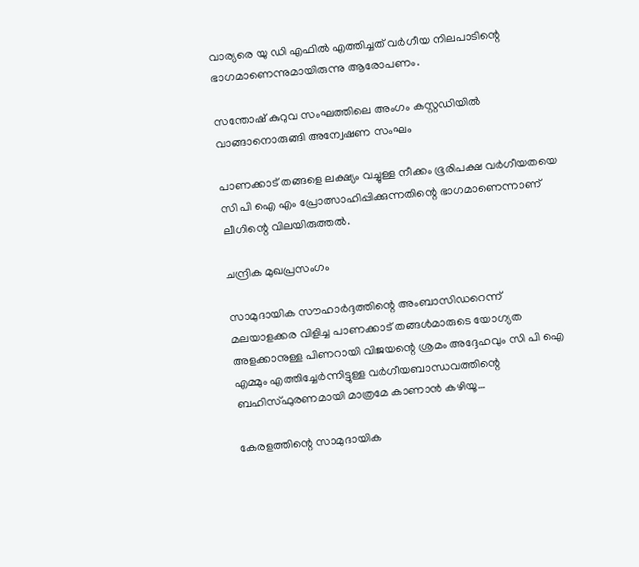വാര്യരെ യു ഡി എഫില്‍ എത്തിച്ചത് വര്‍ഗീയ നിലപാടിന്റെ ഭാഗമാണെന്നുമായിരുന്നു ആരോപണം.

സന്തോഷ് കുറുവ സംഘത്തിലെ അംഗം കസ്റ്റഡിയില്‍ വാങ്ങാനൊരുങ്ങി അന്വേഷണ സംഘം

പാണക്കാട് തങ്ങളെ ലക്ഷ്യം വച്ചുള്ള നീക്കം ഭൂരിപക്ഷ വര്‍ഗീയതയെ സി പി ഐ എം പ്രോത്സാഹിപ്പിക്കുന്നതിന്റെ ഭാഗമാണെന്നാണ് ലീഗിന്റെ വിലയിരുത്തല്‍.

ചന്ദ്രിക മുഖപ്രസംഗം

സാമുദായിക സൗഹാര്‍ദ്ദത്തിന്റെ അംബാസിഡറെന്ന് മലയാളക്കര വിളിച്ച പാണക്കാട് തങ്ങള്‍മാരുടെ യോഗ്യത അളക്കാനുള്ള പിണറായി വിജയന്റെ ശ്രമം അദ്ദേഹവും സി പി ഐ എമ്മും എത്തിച്ചേര്‍ന്നിട്ടുള്ള വര്‍ഗീയബാന്ധവത്തിന്റെ ബഹിസ്ഫുരണമായി മാത്രമേ കാണാന്‍ കഴിയൂ…

കേരളത്തിന്റെ സാമുദായിക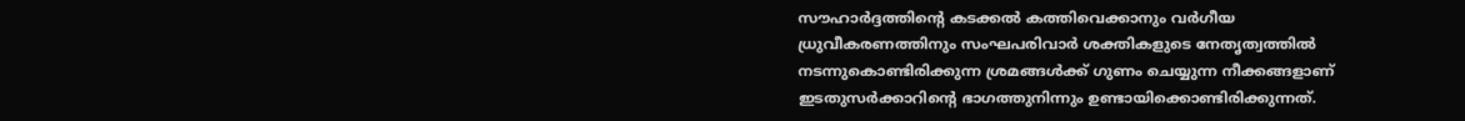സൗഹാര്‍ദ്ദത്തിന്റെ കടക്കല്‍ കത്തിവെക്കാനും വര്‍ഗീയ ധ്രുവീകരണത്തിനും സംഘപരിവാര്‍ ശക്തികളുടെ നേതൃത്വത്തില്‍ നടന്നുകൊണ്ടിരിക്കുന്ന ശ്രമങ്ങള്‍ക്ക് ഗുണം ചെയ്യുന്ന നീക്കങ്ങളാണ് ഇടതുസര്‍ക്കാറിന്റെ ഭാഗത്തുനിന്നും ഉണ്ടായിക്കൊണ്ടിരിക്കുന്നത്.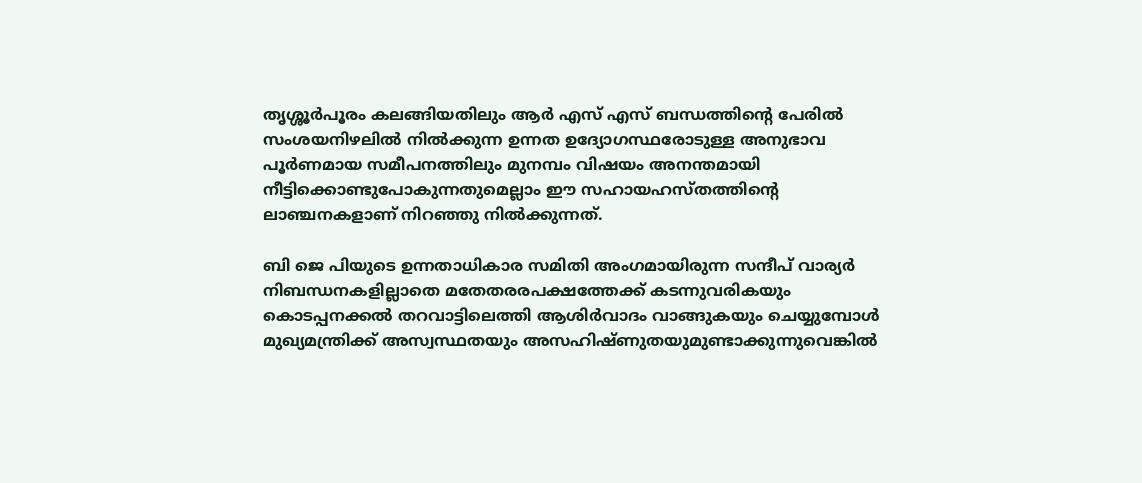തൃശ്ശൂര്‍പൂരം കലങ്ങിയതിലും ആര്‍ എസ് എസ് ബന്ധത്തിന്റെ പേരില്‍ സംശയനിഴലില്‍ നില്‍ക്കുന്ന ഉന്നത ഉദ്യോഗസ്ഥരോടുള്ള അനുഭാവ പൂര്‍ണമായ സമീപനത്തിലും മുനമ്പം വിഷയം അനന്തമായി നീട്ടിക്കൊണ്ടുപോകുന്നതുമെല്ലാം ഈ സഹായഹസ്തത്തിന്റെ ലാഞ്ചനകളാണ് നിറഞ്ഞു നില്‍ക്കുന്നത്.

ബി ജെ പിയുടെ ഉന്നതാധികാര സമിതി അംഗമായിരുന്ന സന്ദീപ് വാര്യര്‍ നിബന്ധനകളില്ലാതെ മതേതരരപക്ഷത്തേക്ക് കടന്നുവരികയും കൊടപ്പനക്കല്‍ തറവാട്ടിലെത്തി ആശിര്‍വാദം വാങ്ങുകയും ചെയ്യുമ്പോള്‍ മുഖ്യമന്ത്രിക്ക് അസ്വസ്ഥതയും അസഹിഷ്ണുതയുമുണ്ടാക്കുന്നുവെങ്കില്‍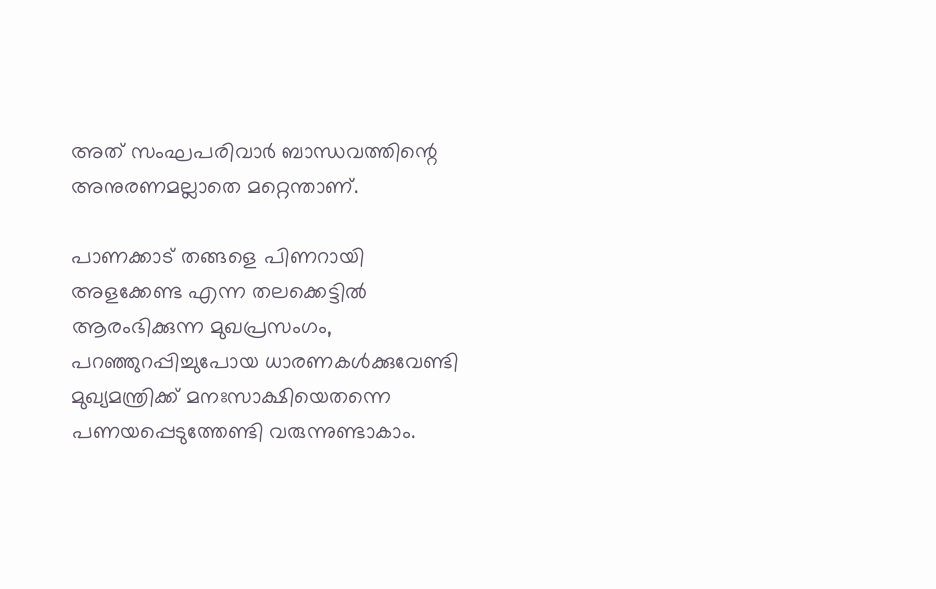അത് സംഘപരിവാര്‍ ബാന്ധവത്തിന്റെ അനുരണമല്ലാതെ മറ്റെന്താണ്.

പാണക്കാട് തങ്ങളെ പിണറായി അളക്കേണ്ട എന്ന തലക്കെട്ടില്‍ ആരംഭിക്കുന്ന മുഖപ്രസംഗം, പറഞ്ഞുറപ്പിച്ചുപോയ ധാരണകള്‍ക്കുവേണ്ടി മുഖ്യമന്ത്രിക്ക് മനഃസാക്ഷിയെതന്നെ പണയപ്പെടുത്തേണ്ടി വരുന്നുണ്ടാകാം.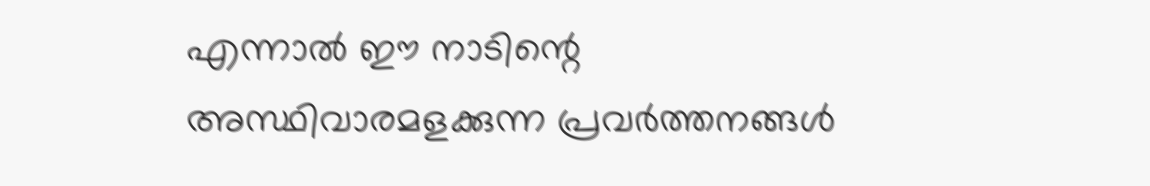എന്നാല്‍ ഈ നാടിന്റെ അസ്ഥിവാരമളക്കുന്ന പ്രവര്‍ത്തനങ്ങള്‍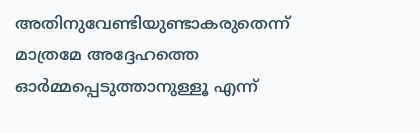അതിനുവേണ്ടിയുണ്ടാകരുതെന്ന് മാത്രമേ അദ്ദേഹത്തെ ഓര്‍മ്മപ്പെടുത്താനുള്ളൂ എന്ന്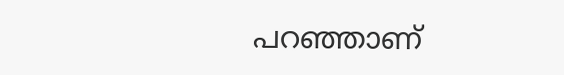പറഞ്ഞാണ്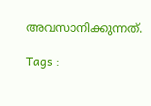അവസാനിക്കുന്നത്.

Tags :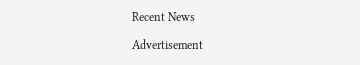Recent News

Advertisement